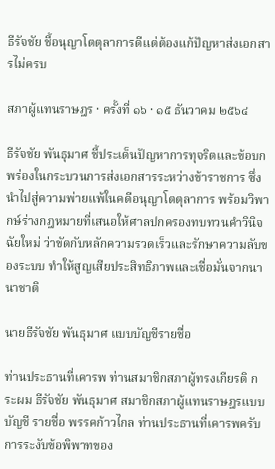ธีรัจชัย ชี้อนุญาโตตุลาการดีแต่ต้องแก้ปัญหาส่งเอกสารไม่ครบ

สภาผู้แทนราษฎร · ครั้งที่ ๑๖ · ๑๕ ธันวาคม ๒๕๖๔

ธีรัจชัย พันธุมาศ ชี้ประเด็นปัญหาการทุจริตและข้อบกพร่องในกระบวนการส่งเอกสารระหว่างข้าราชการ ซึ่งนำไปสู่ความพ่ายแพ้ในคดีอนุญาโตตุลาการ พร้อมวิพากษ์ร่างกฎหมายที่เสนอให้ศาลปกครองทบทวนคำวินิจฉัยใหม่ ว่าขัดกับหลักความรวดเร็วและรักษาความลับของระบบ ทำให้สูญเสียประสิทธิภาพและเชื่อมั่นจากนานาชาติ

นายธีรัจชัย พันธุมาศ แบบบัญชีรายชื่อ

ท่านประธานที่เคารพ ท่านสมาชิกสภาผู้ทรงเกียรติ กระผม ธีรัจชัย พันธุมาศ สมาชิกสภาผู้แทนราษฎรแบบบัญชี รายชื่อ พรรคก้าวไกล ท่านประธานที่เคารพครับ การระงับข้อพิพาทของ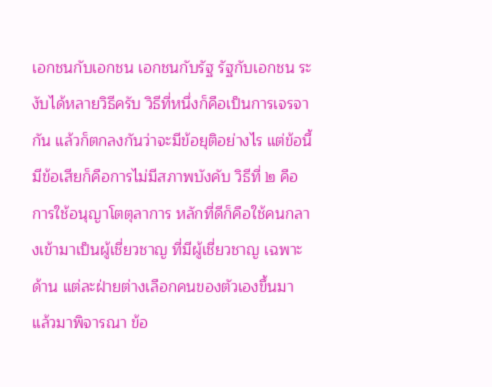เอกชนกับเอกชน เอกชนกับรัฐ รัฐกับเอกชน ระงับได้หลายวิธีครับ วิธีที่หนึ่งก็คือเป็นการเจรจากัน แล้วก็ตกลงกันว่าจะมีข้อยุติอย่างไร แต่ข้อนี้มีข้อเสียก็คือการไม่มีสภาพบังคับ วิธีที่ ๒ คือ การใช้อนุญาโตตุลาการ หลักที่ดีก็คือใช้คนกลางเข้ามาเป็นผู้เชี่ยวชาญ ที่มีผู้เชี่ยวชาญ เฉพาะด้าน แต่ละฝ่ายต่างเลือกคนของตัวเองขึ้นมา แล้วมาพิจารณา ข้อ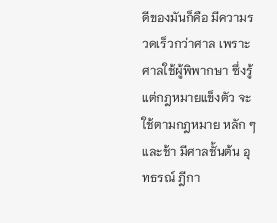ดีของมันก็คือ มีความรวดเร็วกว่าศาล เพราะศาลใช้ผู้พิพากษา ซึ่งรู้แต่กฎหมายแข็งตัว จะใช้ตามกฎหมาย หลัก ๆ และช้า มีศาลชั้นต้น อุทธรณ์ ฎีกา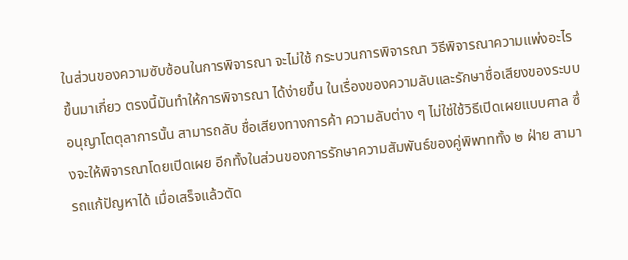ในส่วนของความซับซ้อนในการพิจารณา จะไม่ใช้ กระบวนการพิจารณา วิธีพิจารณาความแพ่งอะไรขึ้นมาเกี่ยว ตรงนี้มันทำให้การพิจารณา ได้ง่ายขึ้น ในเรื่องของความลับและรักษาชื่อเสียงของระบบอนุญาโตตุลาการนั้น สามารถลับ ชื่อเสียงทางการค้า ความลับต่าง ๆ ไม่ใช่ใช้วิธีเปิดเผยแบบศาล ซึ่งจะให้พิจารณาโดยเปิดเผย อีกทั้งในส่วนของการรักษาความสัมพันธ์ของคู่พิพาททั้ง ๒ ฝ่าย สามารถแก้ปัญหาได้ เมื่อเสร็จแล้วตัด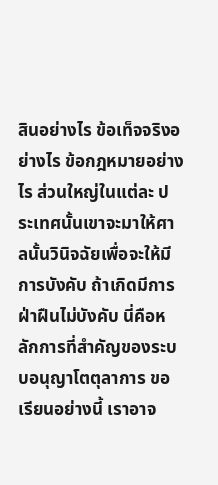สินอย่างไร ข้อเท็จจริงอย่างไร ข้อกฎหมายอย่างไร ส่วนใหญ่ในแต่ละ ประเทศนั้นเขาจะมาให้ศาลนั้นวินิจฉัยเพื่อจะให้มีการบังคับ ถ้าเกิดมีการฝ่าฝืนไม่บังคับ นี่คือหลักการที่สำคัญของระบบอนุญาโตตุลาการ ขอเรียนอย่างนี้ เราอาจ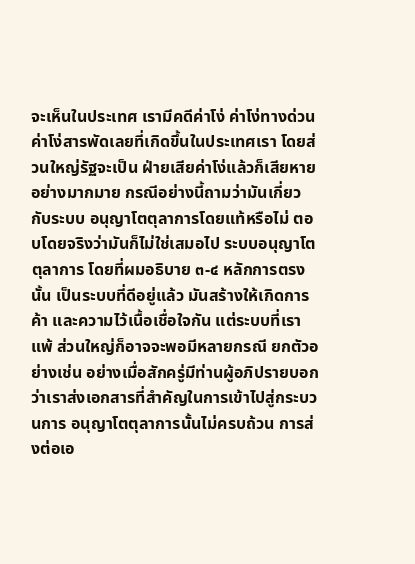จะเห็นในประเทศ เรามีคดีค่าโง่ ค่าโง่ทางด่วน ค่าโง่สารพัดเลยที่เกิดขึ้นในประเทศเรา โดยส่วนใหญ่รัฐจะเป็น ฝ่ายเสียค่าโง่แล้วก็เสียหายอย่างมากมาย กรณีอย่างนี้ถามว่ามันเกี่ยวกับระบบ อนุญาโตตุลาการโดยแท้หรือไม่ ตอบโดยจริงว่ามันก็ไม่ใช่เสมอไป ระบบอนุญาโตตุลาการ โดยที่ผมอธิบาย ๓-๔ หลักการตรงนั้น เป็นระบบที่ดีอยู่แล้ว มันสร้างให้เกิดการค้า และความไว้เนื้อเชื่อใจกัน แต่ระบบที่เราแพ้ ส่วนใหญ่ก็อาจจะพอมีหลายกรณี ยกตัวอย่างเช่น อย่างเมื่อสักครู่มีท่านผู้อภิปรายบอกว่าเราส่งเอกสารที่สำคัญในการเข้าไปสู่กระบวนการ อนุญาโตตุลาการนั้นไม่ครบถ้วน การส่งต่อเอ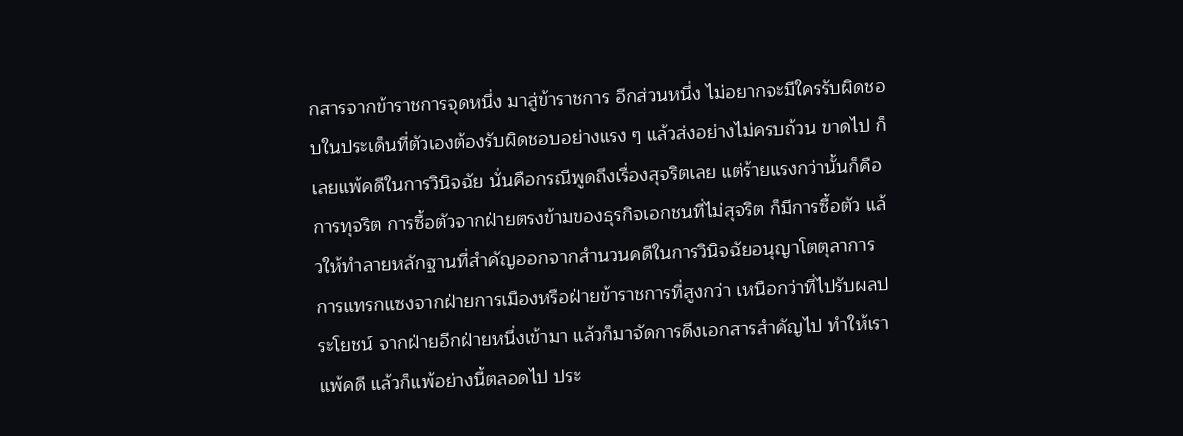กสารจากข้าราชการจุดหนึ่ง มาสู่ข้าราชการ อีกส่วนหนึ่ง ไม่อยากจะมีใครรับผิดชอบในประเด็นที่ตัวเองต้องรับผิดชอบอย่างแรง ๆ แล้วส่งอย่างไม่ครบถ้วน ขาดไป ก็เลยแพ้คดีในการวินิจฉัย นั่นคือกรณีพูดถึงเรื่องสุจริตเลย แต่ร้ายแรงกว่านั้นก็คือการทุจริต การซื้อตัวจากฝ่ายตรงข้ามของธุรกิจเอกชนที่ไม่สุจริต ก็มีการซื้อตัว แล้วให้ทำลายหลักฐานที่สำคัญออกจากสำนวนคดีในการวินิจฉัยอนุญาโตตุลาการ การแทรกแซงจากฝ่ายการเมืองหรือฝ่ายข้าราชการที่สูงกว่า เหนือกว่าที่ไปรับผลประโยชน์ จากฝ่ายอีกฝ่ายหนึ่งเข้ามา แล้วก็มาจัดการดึงเอกสารสำคัญไป ทำให้เราแพ้คดี แล้วก็แพ้อย่างนี้ตลอดไป ประ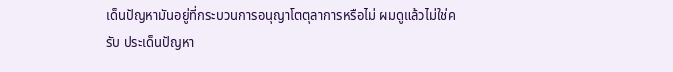เด็นปัญหามันอยู่ที่กระบวนการอนุญาโตตุลาการหรือไม่ ผมดูแล้วไม่ใช่ครับ ประเด็นปัญหา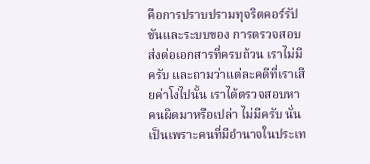คือการปราบปรามทุจริตคอร์รัปชันและระบบของ การตรวจสอบ ส่งต่อเอกสารที่ครบถ้วน เราไม่มีครับ และถามว่าแต่ละคดีที่เราเสียค่าโง่ไปนั้น เราได้ตรวจสอบหาคนผิดมาหรือเปล่า ไม่มีครับ นั่นเป็นเพราะคนที่มีอำนาจในประเท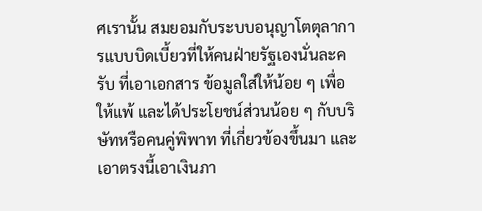ศเรานั้น สมยอมกับระบบอนุญาโตตุลาการแบบบิดเบี้ยวที่ให้คนฝ่ายรัฐเองนั่นละครับ ที่เอาเอกสาร ข้อมูลใส่ให้น้อย ๆ เพื่อให้แพ้ และได้ประโยชน์ส่วนน้อย ๆ กับบริษัทหรือคนคู่พิพาท ที่เกี่ยวข้องขึ้นมา และเอาตรงนี้เอาเงินภา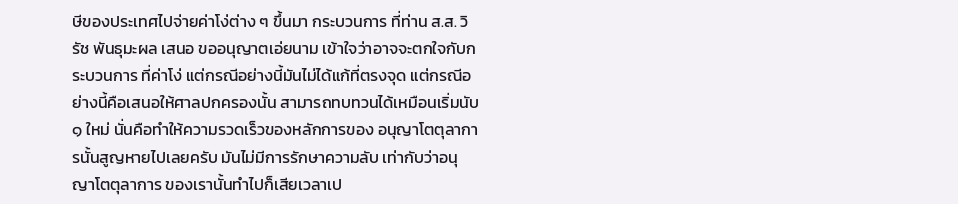ษีของประเทศไปจ่ายค่าโง่ต่าง ๆ ขึ้นมา กระบวนการ ที่ท่าน ส.ส. วิรัช พันธุมะผล เสนอ ขออนุญาตเอ่ยนาม เข้าใจว่าอาจจะตกใจกับกระบวนการ ที่ค่าโง่ แต่กรณีอย่างนี้มันไม่ได้แก้ที่ตรงจุด แต่กรณีอย่างนี้คือเสนอให้ศาลปกครองนั้น สามารถทบทวนได้เหมือนเริ่มนับ ๑ ใหม่ นั่นคือทำให้ความรวดเร็วของหลักการของ อนุญาโตตุลาการนั้นสูญหายไปเลยครับ มันไม่มีการรักษาความลับ เท่ากับว่าอนุญาโตตุลาการ ของเรานั้นทำไปก็เสียเวลาเป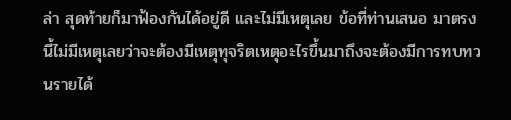ล่า สุดท้ายก็มาฟ้องกันได้อยู่ดี และไม่มีเหตุเลย ข้อที่ท่านเสนอ มาตรงนี้ไม่มีเหตุเลยว่าจะต้องมีเหตุทุจริตเหตุอะไรขึ้นมาถึงจะต้องมีการทบทวนรายได้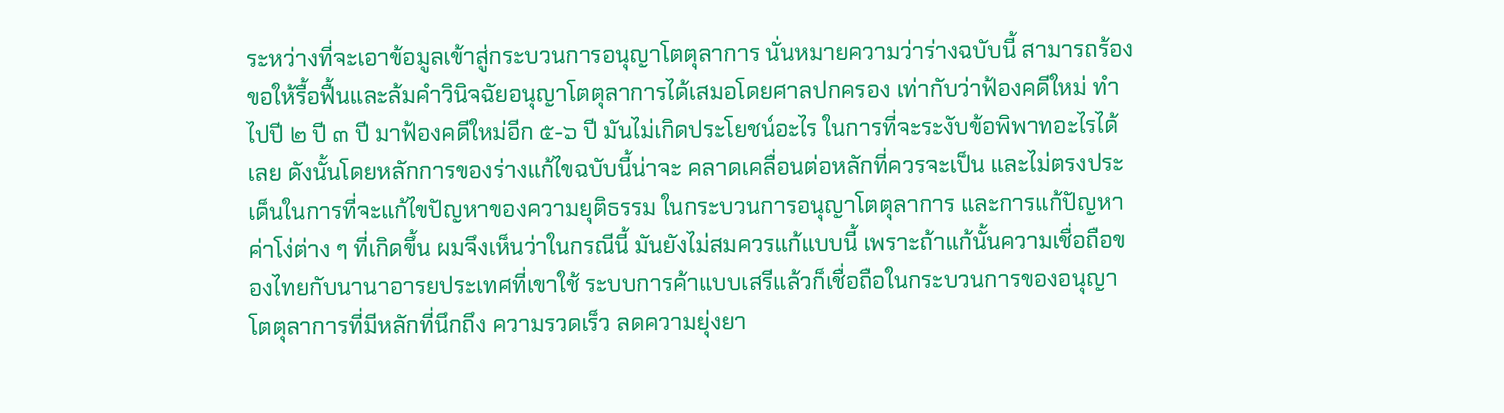ระหว่างที่จะเอาข้อมูลเข้าสู่กระบวนการอนุญาโตตุลาการ นั่นหมายความว่าร่างฉบับนี้ สามารถร้องขอให้รื้อฟื้นและล้มคำวินิจฉัยอนุญาโตตุลาการได้เสมอโดยศาลปกครอง เท่ากับว่าฟ้องคดีใหม่ ทำไปปี ๒ ปี ๓ ปี มาฟ้องคดีใหม่อีก ๕-๖ ปี มันไม่เกิดประโยชน์อะไร ในการที่จะระงับข้อพิพาทอะไรได้เลย ดังนั้นโดยหลักการของร่างแก้ไขฉบับนี้น่าจะ คลาดเคลื่อนต่อหลักที่ควรจะเป็น และไม่ตรงประเด็นในการที่จะแก้ไขปัญหาของความยุติธรรม ในกระบวนการอนุญาโตตุลาการ และการแก้ปัญหาค่าโง่ต่าง ๆ ที่เกิดขึ้น ผมจึงเห็นว่าในกรณีนี้ มันยังไม่สมควรแก้แบบนี้ เพราะถ้าแก้นั้นความเชื่อถือของไทยกับนานาอารยประเทศที่เขาใช้ ระบบการค้าแบบเสรีแล้วก็เชื่อถือในกระบวนการของอนุญาโตตุลาการที่มีหลักที่นึกถึง ความรวดเร็ว ลดความยุ่งยา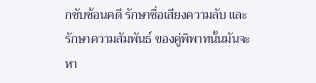กซับซ้อนคดี รักษาชื่อเสียงความลับ และรักษาความสัมพันธ์ ของคู่พิพาทนั้นมันจะหา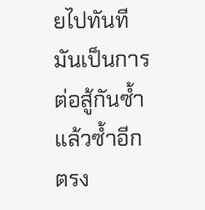ยไปทันที มันเป็นการต่อสู้กันซ้ำแล้วซ้ำอีก ตรง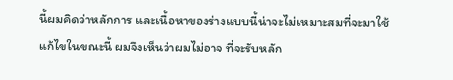นี้ผมคิดว่าหลักการ และเนื้อหาของร่างแบบนี้น่าจะไม่เหมาะสมที่จะมาใช้แก้ไขในขณะนี้ ผมจึงเห็นว่าผมไม่อาจ ที่จะรับหลัก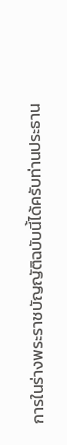การในร่างพระราชบัญญัติฉบับนี้ได้ครับท่านประธาน